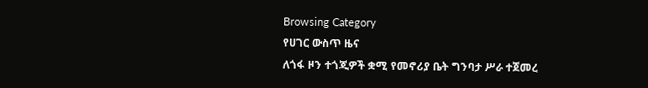Browsing Category
የሀገር ውስጥ ዜና
ለጎፋ ዞን ተጎጂዎች ቋሚ የመኖሪያ ቤት ግንባታ ሥራ ተጀመረ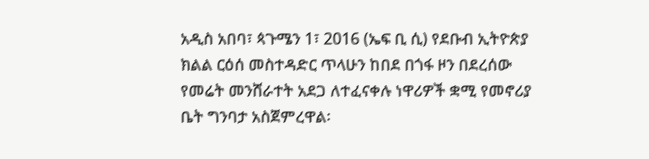አዲስ አበባ፣ ጳጉሜን 1፣ 2016 (ኤፍ ቢ ሲ) የደቡብ ኢትዮጵያ ክልል ርዕሰ መስተዳድር ጥላሁን ከበደ በጎፋ ዞን በደረሰው የመሬት መንሸራተት አደጋ ለተፈናቀሉ ነዋሪዎች ቋሚ የመኖሪያ ቤት ግንባታ አስጀምረዋል፡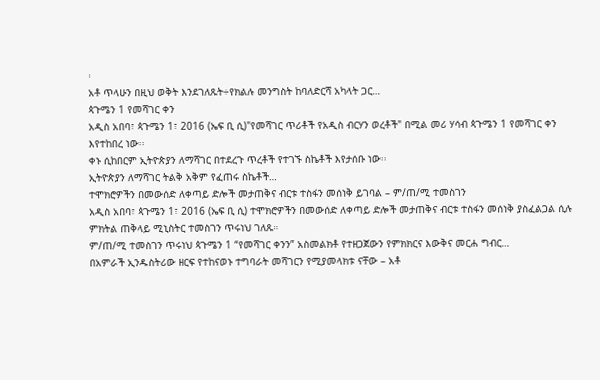፡
አቶ ጥላሁን በዚህ ወቅት እንደገለጹት÷የክልሉ መንግስት ከባለድርሻ አካላት ጋር…
ጳጉሜን 1 የመሻገር ቀን
አዲስ አበባ፣ ጳጉሜን 1፣ 2016 (ኤፍ ቢ ሲ)"የመሻገር ጥሪቶች የአዲስ ብርሃን ወረቶች" በሚል መሪ ሃሳብ ጳጉሜን 1 የመሻገር ቀን እየተከበረ ነው፡፡
ቀኑ ሲከበርም ኢትዮጵያን ለማሻገር በተደረጉ ጥረቶች የተገኙ ስኬቶች እየታሰቡ ነው፡፡
ኢትዮጵያን ለማሻገር ትልቅ አቅም የፈጠሩ ስኬቶች…
ተሞክሮዎችን በመውሰድ ለቀጣይ ድሎች መታጠቅና ብርቱ ተስፋን መሰነቅ ይገባል – ም/ጠ/ሚ ተመስገን
አዲስ አበባ፣ ጳጉሜን 1፣ 2016 (ኤፍ ቢ ሲ) ተሞክሮዎችን በመውሰድ ለቀጣይ ድሎች መታጠቅና ብርቱ ተስፋን መሰነቅ ያስፈልጋል ሲሉ ምክትል ጠቅላይ ሚኒስትር ተመስገን ጥሩነህ ገለጹ።
ም/ጠ/ሚ ተመስገን ጥሩነህ ጳጉሜን 1 “የመሻገር ቀንን” አስመልክቶ የተዘጋጀውን የምክክርና እውቅና መርሐ ግብር…
በአምራች ኢንዱስትሪው ዘርፍ የተከናወኑ ተግባራት መሻገርን የሚያመላክቱ ናቸው – አቶ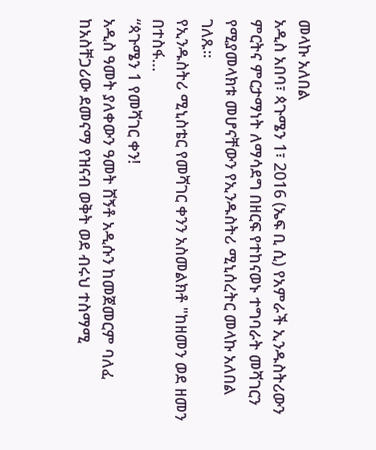መላኩ አለበል
አዲስ አበባ፣ ጳጉሜን 1፣ 2016 (ኤፍ ቢ ሲ) የአምራች ኢንዱስትሪውን ምርትና ምርታማነት ለማሳደግ በዘርፍ የተከናወኑ ተግባራት መሻገርን የሚያመላክቱ መሆናቸውን የኢንዱስትሪ ሚኒሰረትር መላኩ አለበል ገለጹ።
የኢንዱስትሪ ሚኒስቴር የመሻገር ቀንን አስመልክቶ "ከዘመን ወደ ዘመን በተስፋ…
“ጳጉሜን 1 የመሻገር ቀን!
አዲስ ዓመት ያለቀውን ዓመት ሸኝቶ አዲሱን ከመጀመርም ባለፈ ከአስቸጋሪው ደመናማ የዝናብ ወቅት ወደ ብሩህ ተስማሚ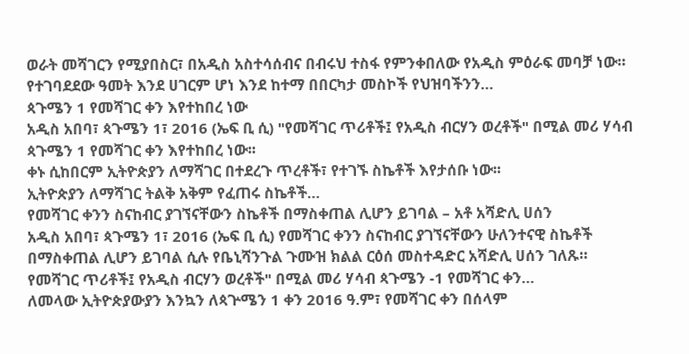ወራት መሻገርን የሚያበስር፣ በአዲስ አስተሳሰብና በብሩህ ተስፋ የምንቀበለው የአዲስ ምዕራፍ መባቻ ነው።
የተገባደደው ዓመት እንደ ሀገርም ሆነ እንደ ከተማ በበርካታ መስኮች የህዝባችንን…
ጳጉሜን 1 የመሻገር ቀን እየተከበረ ነው
አዲስ አበባ፣ ጳጉሜን 1፣ 2016 (ኤፍ ቢ ሲ) "የመሻገር ጥሪቶች፤ የአዲስ ብርሃን ወረቶች" በሚል መሪ ሃሳብ ጳጉሜን 1 የመሻገር ቀን እየተከበረ ነው፡፡
ቀኑ ሲከበርም ኢትዮጵያን ለማሻገር በተደረጉ ጥረቶች፣ የተገኙ ስኬቶች እየታሰቡ ነው፡፡
ኢትዮጵያን ለማሻገር ትልቅ አቅም የፈጠሩ ስኬቶች…
የመሻገር ቀንን ስናከብር ያገኘናቸውን ስኬቶች በማስቀጠል ሊሆን ይገባል – አቶ አሻድሊ ሀሰን
አዲስ አበባ፣ ጳጉሜን 1፣ 2016 (ኤፍ ቢ ሲ) የመሻገር ቀንን ስናከብር ያገኘናቸውን ሁለንተናዊ ስኬቶች በማስቀጠል ሊሆን ይገባል ሲሉ የቤኒሻንጉል ጉሙዝ ክልል ርዕሰ መስተዳድር አሻድሊ ሀሰን ገለጹ።
የመሻገር ጥሪቶች፤ የአዲስ ብርሃን ወረቶች" በሚል መሪ ሃሳብ ጳጉሜን -1 የመሻገር ቀን…
ለመላው ኢትዮጵያውያን እንኳን ለጳጕሜን 1 ቀን 2016 ዓ.ም፣ የመሻገር ቀን በሰላም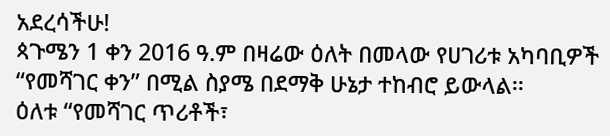አደረሳችሁ!
ጳጉሜን 1 ቀን 2016 ዓ.ም በዛሬው ዕለት በመላው የሀገሪቱ አካባቢዎች “የመሻገር ቀን” በሚል ስያሜ በደማቅ ሁኔታ ተከብሮ ይውላል፡፡
ዕለቱ “የመሻገር ጥሪቶች፣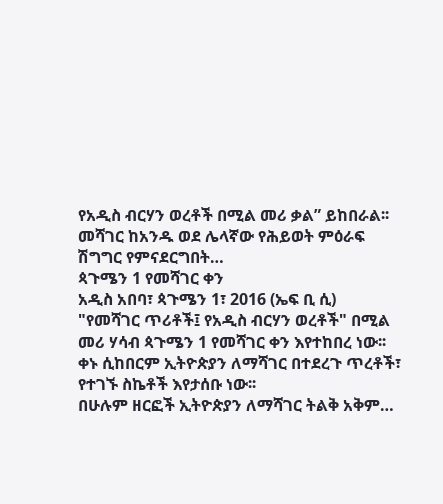የአዲስ ብርሃን ወረቶች በሚል መሪ ቃል” ይከበራል፡፡
መሻገር ከአንዱ ወደ ሌላኛው የሕይወት ምዕራፍ ሽግግር የምናደርግበት…
ጳጉሜን 1 የመሻገር ቀን
አዲስ አበባ፣ ጳጉሜን 1፣ 2016 (ኤፍ ቢ ሲ) "የመሻገር ጥሪቶች፤ የአዲስ ብርሃን ወረቶች" በሚል መሪ ሃሳብ ጳጉሜን 1 የመሻገር ቀን እየተከበረ ነው፡፡
ቀኑ ሲከበርም ኢትዮጵያን ለማሻገር በተደረጉ ጥረቶች፣ የተገኙ ስኬቶች እየታሰቡ ነው፡፡
በሁሉም ዘርፎች ኢትዮጵያን ለማሻገር ትልቅ አቅም…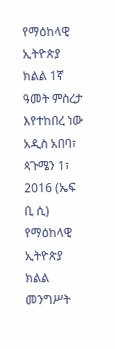የማዕከላዊ ኢትዮጵያ ክልል 1ኛ ዓመት ምስረታ እየተከበረ ነው
አዲስ አበባ፣ ጳጉሜን 1፣ 2016 (ኤፍ ቢ ሲ) የማዕከላዊ ኢትዮጵያ ክልል መንግሥት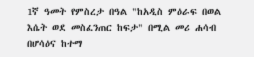1ኛ ዓመት የምስረታ በዓል "ከአዲስ ምዕራፍ በወል እሴት ወደ መስፈንጠር ከፍታ" በሚል መሪ ሐሳብ በሆሳዕና ከተማ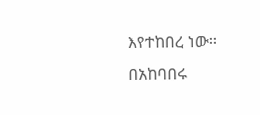እየተከበረ ነው፡፡
በአከባበሩ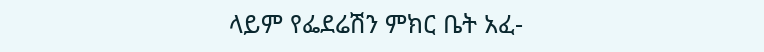ላይም የፌደሬሽን ምክር ቤት አፈ-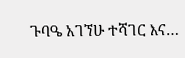ጉባዔ አገኘሁ ተሻገር እና…